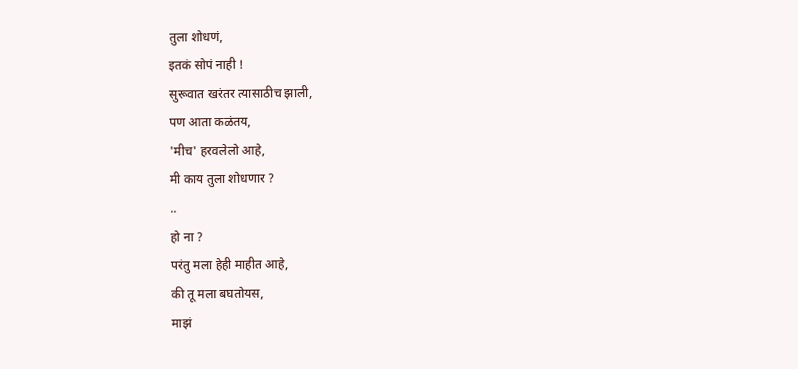तुला शोधणं,
इतकं सोपं नाही !
सुरूवात खरंतर त्यासाठीच झाली,
पण आता कळंतय,
'मीच' हरवलेलो आहे,
मी काय तुला शोधणार ?
..
हो ना ?
परंतु मला हेही माहीत आहे,
की तू मला बघतोयस,
माझं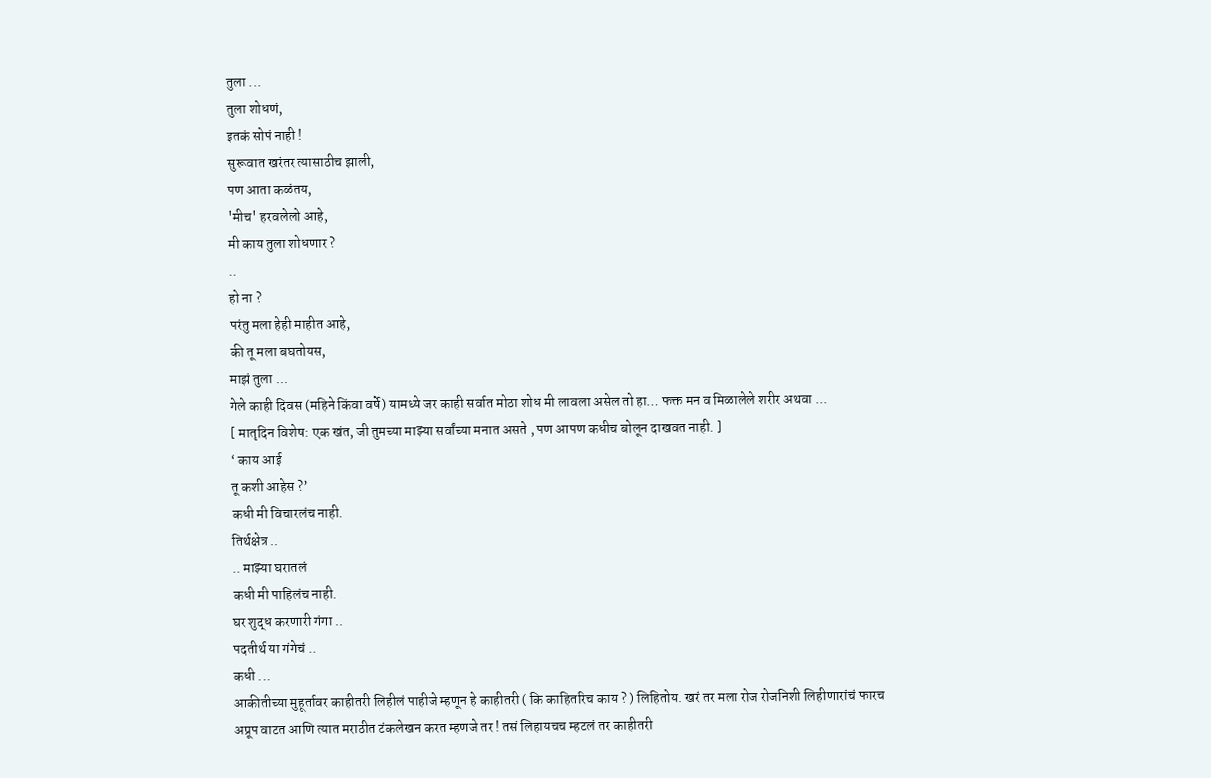तुला ...
तुला शोधणं,
इतकं सोपं नाही !
सुरूवात खरंतर त्यासाठीच झाली,
पण आता कळंतय,
'मीच' हरवलेलो आहे,
मी काय तुला शोधणार ?
..
हो ना ?
परंतु मला हेही माहीत आहे,
की तू मला बघतोयस,
माझं तुला ...
गेले काही दिवस (महिने किंवा वर्षे) यामध्ये जर काही सर्वात मोठा शोध मी लावला असेल तो हा… फक्त मन व मिळालेले शरीर अथवा ...
[ मातृदिन विशेष: एक खंत, जी तुमच्या माझ्या सर्वांच्या मनात असते , पण आपण कधीच बोलून दाखवत नाही. ]
‘ काय आई
तू कशी आहेस ?’
कधी मी विचारलंच नाही.
तिर्थक्षेत्र ..
.. माझ्या घरातलं
कधी मी पाहिलंच नाही.
घर शुद्ध करणारी गंगा ..
पदतीर्थ या गंगेचं ..
कधी ...
आकीतीच्या मुहूर्तावर काहीतरी लिहीलं पाहीजे म्हणून हे काहीतरी ( कि काहितरिच काय ? ) लिहितोय. खरं तर मला रोज रोजनिशी लिहीणारांचं फारच अप्रूप वाटत आणि त्यात मराठीत टंकलेखन करत म्हणजे तर ! तसं लिहायचच म्हटलं तर काहीतरी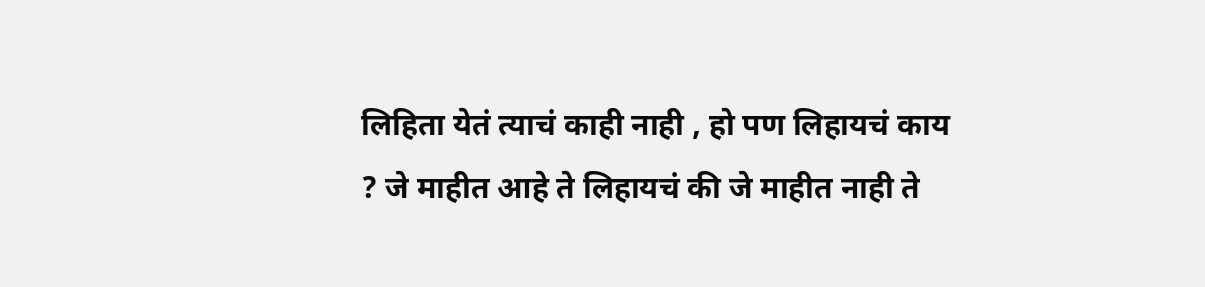लिहिता येतं त्याचं काही नाही , हो पण लिहायचं काय ? जे माहीत आहे ते लिहायचं की जे माहीत नाही ते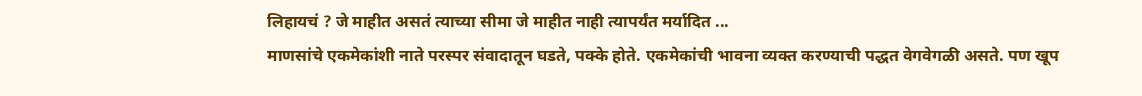लिहायचं ? जे माहीत असतं त्याच्या सीमा जे माहीत नाही त्यापर्यंत मर्यादित ...
माणसांचे एकमेकांशी नाते परस्पर संवादातून घडते, पक्के होते. एकमेकांची भावना व्यक्त करण्याची पद्धत वेगवेगळी असते. पण खूप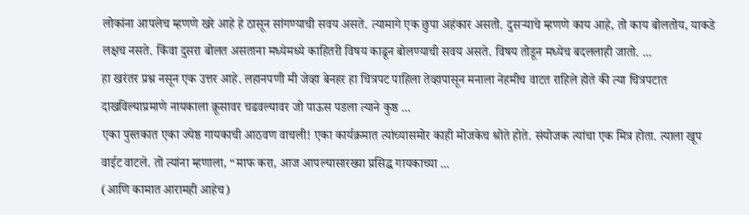लोकांना आपलेच म्हणणे खरे आहे हे ठासून सांगण्याची सवय असते. त्यामागे एक छुपा अहंकार असतो. दुसऱ्याचे म्हणणे काय आहे, तो काय बोलतोय, याकडे लक्षच नसते. किंवा दुसरा बोलत असताना मध्येमध्ये काहितरी विषय काढून बोलण्याची सवय असते. विषय तोडून मध्येच बदललाही जातो. ...
हा खरंतर प्रश्न नसून एक उत्तर आहे. लहानपणी मी जेव्हा बेनहर हा चित्रपट पाहिला तेव्हापासून मनाला नेहमीच वाटत राहिले होते की त्या चित्रपटात दाखविल्याप्रमाणे नायकाला क्रूसावर चढवल्यावर जो पाऊस पडला त्याने कुष्ठ ...
एका पुस्तकात एका ज्येष्ठ गायकाची आठवण वाचली! एका कार्यक्रमात त्यांच्यासमोर काही मोजकेच श्रोते होते. संयोजक त्यांचा एक मित्र होता. त्याला खूप वाईट वाटले. तो त्यांना म्हणाला, “माफ करा, आज आपल्यासारख्या प्रसिद्ध गायकाच्या ...
(आणि कामात आरामही आहेच)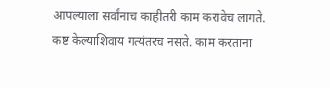आपल्याला सर्वांनाच काहीतरी काम करावेच लागते. कष्ट केल्याशिवाय गत्यंतरच नसते. काम करताना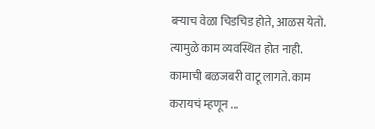बऱ्याच वेळा चिडचिड होते, आळस येतो. त्यामुळे काम व्यवस्थित होत नाही. कामाची बळजबरी वाटू लागते. काम करायचं म्हणून ...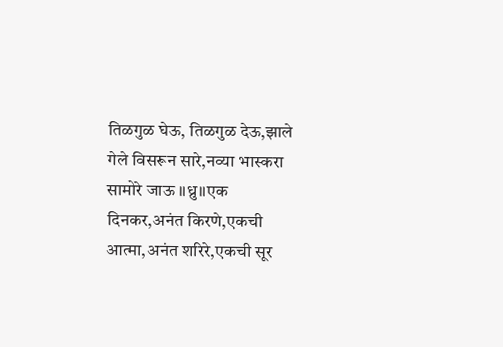तिळगुळ घेऊ, तिळगुळ देऊ,झाले गेले विसरून सारे,नव्या भास्करा सामोरे जाऊ ॥ध्रु॥एक दिनकर,अनंत किरणे,एकची आत्मा,अनंत शरिरे,एकची सूर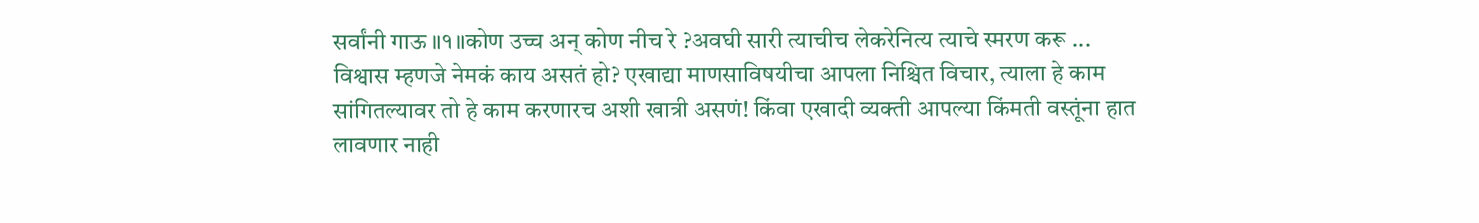सर्वांनी गाऊ ॥१॥कोण उच्च अन् कोण नीच रे ?अवघी सारी त्याचीच लेकरेनित्य त्याचे स्मरण करू ...
विश्वास म्हणजे नेमकं काय असतं हो? एखाद्या माणसाविषयीचा आपला निश्चित विचार, त्याला हे काम सांगितल्यावर तो हे काम करणारच अशी खात्री असणं! किंवा एखादी व्यक्ती आपल्या किंमती वस्तूंना हात लावणार नाही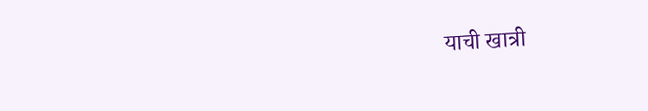याची खात्री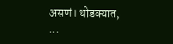असणं। थोडक्यात, ...